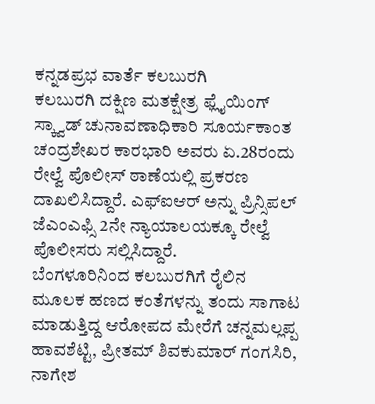ಕನ್ನಡಪ್ರಭ ವಾರ್ತೆ ಕಲಬುರಗಿ
ಕಲಬುರಗಿ ದಕ್ಷಿಣ ಮತಕ್ಷೇತ್ರ ಫ್ಲೈಯಿಂಗ್ ಸ್ಕ್ವಾಡ್ ಚುನಾವಣಾಧಿಕಾರಿ ಸೂರ್ಯಕಾಂತ ಚಂದ್ರಶೇಖರ ಕಾರಭಾರಿ ಅವರು ಏ.28ರಂದು ರೇಲ್ವೆ ಪೊಲೀಸ್ ಠಾಣೆಯಲ್ಲಿ ಪ್ರಕರಣ ದಾಖಲಿಸಿದ್ದಾರೆ. ಎಫ್ಐಆರ್ ಅನ್ನು ಪ್ರಿನ್ಸಿಪಲ್ ಜೆಎಂಎಫ್ಸಿ 2ನೇ ನ್ಯಾಯಾಲಯಕ್ಕೂ ರೇಲ್ವೆ ಪೊಲೀಸರು ಸಲ್ಲಿಸಿದ್ದಾರೆ.
ಬೆಂಗಳೂರಿನಿಂದ ಕಲಬುರಗಿಗೆ ರೈಲಿನ ಮೂಲಕ ಹಣದ ಕಂತೆಗಳನ್ನು ತಂದು ಸಾಗಾಟ ಮಾಡುತ್ತಿದ್ದ ಆರೋಪದ ಮೇರೆಗೆ ಚನ್ನಮಲ್ಲಪ್ಪ ಹಾವಶೆಟ್ಟಿ, ಪ್ರೀತಮ್ ಶಿವಕುಮಾರ್ ಗಂಗಸಿರಿ, ನಾಗೇಶ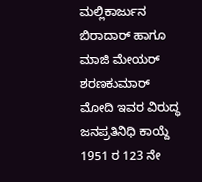ಮಲ್ಲಿಕಾರ್ಜುನ ಬಿರಾದಾರ್ ಹಾಗೂ ಮಾಜಿ ಮೇಯರ್ ಶರಣಕುಮಾರ್ ಮೋದಿ ಇವರ ವಿರುದ್ಧ ಜನಪ್ರತಿನಿಧಿ ಕಾಯ್ದೆ 1951 ರ 123 ನೇ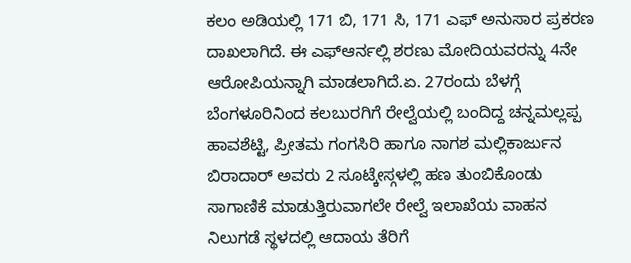ಕಲಂ ಅಡಿಯಲ್ಲಿ 171 ಬಿ, 171 ಸಿ, 171 ಎಫ್ ಅನುಸಾರ ಪ್ರಕರಣ ದಾಖಲಾಗಿದೆ. ಈ ಎಫ್ಆರ್ನಲ್ಲಿ ಶರಣು ಮೋದಿಯವರನ್ನು 4ನೇ ಆರೋಪಿಯನ್ನಾಗಿ ಮಾಡಲಾಗಿದೆ.ಏ. 27ರಂದು ಬೆಳಗ್ಗೆ ಬೆಂಗಳೂರಿನಿಂದ ಕಲಬುರಗಿಗೆ ರೇಲ್ವೆಯಲ್ಲಿ ಬಂದಿದ್ದ ಚನ್ನಮಲ್ಲಪ್ಪ ಹಾವಶೆಟ್ಟಿ, ಪ್ರೀತಮ ಗಂಗಸಿರಿ ಹಾಗೂ ನಾಗಶ ಮಲ್ಲಿಕಾರ್ಜುನ ಬಿರಾದಾರ್ ಅವರು 2 ಸೂಟ್ಕೇಸ್ಗಳಲ್ಲಿ ಹಣ ತುಂಬಿಕೊಂಡು ಸಾಗಾಣಿಕೆ ಮಾಡುತ್ತಿರುವಾಗಲೇ ರೇಲ್ವೆ ಇಲಾಖೆಯ ವಾಹನ ನಿಲುಗಡೆ ಸ್ಥಳದಲ್ಲಿ ಆದಾಯ ತೆರಿಗೆ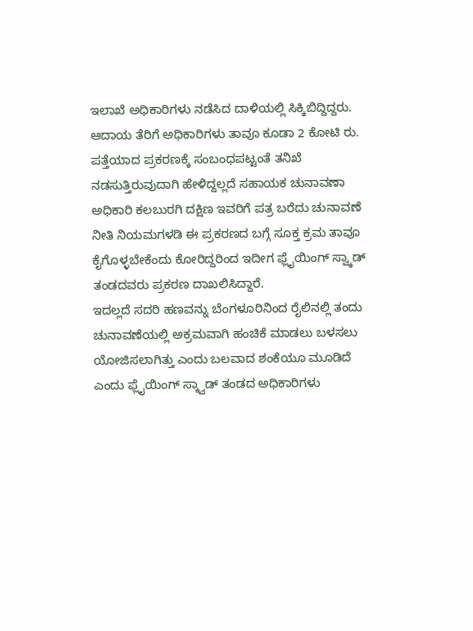ಇಲಾಖೆ ಅಧಿಕಾರಿಗಳು ನಡೆಸಿದ ದಾಳಿಯಲ್ಲಿ ಸಿಕ್ಕಿಬಿದ್ದಿದ್ದರು.
ಆದಾಯ ತೆರಿಗೆ ಅಧಿಕಾರಿಗಳು ತಾವೂ ಕೂಡಾ 2 ಕೋಟಿ ರು. ಪತ್ತೆಯಾದ ಪ್ರಕರಣಕ್ಕೆ ಸಂಬಂಧಪಟ್ಟಂತೆ ತನಿಖೆ ನಡಸುತ್ತಿರುವುದಾಗಿ ಹೇಳಿದ್ದಲ್ಲದೆ ಸಹಾಯಕ ಚುನಾವಣಾ ಅಧಿಕಾರಿ ಕಲಬುರಗಿ ದಕ್ಷಿಣ ಇವರಿಗೆ ಪತ್ರ ಬರೆದು ಚುನಾವಣೆ ನೀತಿ ನಿಯಮಗಳಡಿ ಈ ಪ್ರಕರಣದ ಬಗ್ಗೆ ಸೂಕ್ತ ಕ್ರಮ ತಾವೂ ಕೈಗೊಳ್ಳಬೇಕೆಂದು ಕೋರಿದ್ದರಿಂದ ಇದೀಗ ಫ್ಲೈಯಿಂಗ್ ಸ್ವ್ಕಾಡ್ ತಂಡದವರು ಪ್ರಕರಣ ದಾಖಲಿಸಿದ್ದಾರೆ.
ಇದಲ್ಲದೆ ಸದರಿ ಹಣವನ್ನು ಬೆಂಗಳೂರಿನಿಂದ ರೈಲಿನಲ್ಲಿ ತಂದು ಚುನಾವಣೆಯಲ್ಲಿ ಅಕ್ರಮವಾಗಿ ಹಂಚಿಕೆ ಮಾಡಲು ಬಳಸಲು ಯೋಜಿಸಲಾಗಿತ್ತು ಎಂದು ಬಲವಾದ ಶಂಕೆಯೂ ಮೂಡಿದೆ ಎಂದು ಫ್ಲೈಯಿಂಗ್ ಸ್ಕ್ವಾಡ್ ತಂಡದ ಅಧಿಕಾರಿಗಳು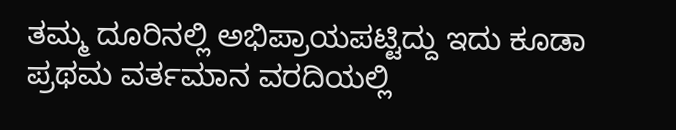ತಮ್ಮ ದೂರಿನಲ್ಲಿ ಅಭಿಪ್ರಾಯಪಟ್ಟಿದ್ದು ಇದು ಕೂಡಾ ಪ್ರಥಮ ವರ್ತಮಾನ ವರದಿಯಲ್ಲಿ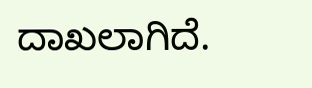ದಾಖಲಾಗಿದೆ.